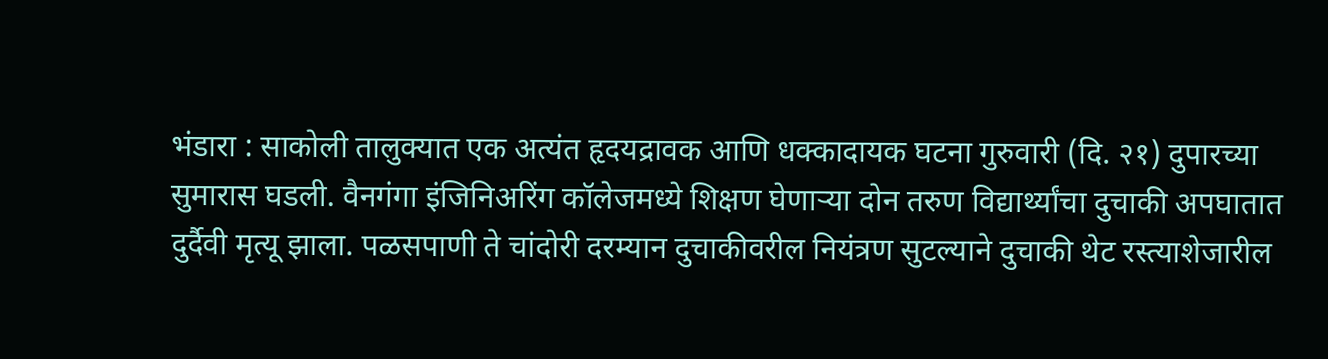भंडारा : साकोली तालुक्यात एक अत्यंत हृदयद्रावक आणि धक्कादायक घटना गुरुवारी (दि. २१) दुपारच्या सुमारास घडली. वैनगंगा इंजिनिअरिंग कॉलेजमध्ये शिक्षण घेणाऱ्या दोन तरुण विद्यार्थ्यांचा दुचाकी अपघातात दुर्दैवी मृत्यू झाला. पळसपाणी ते चांदोरी दरम्यान दुचाकीवरील नियंत्रण सुटल्याने दुचाकी थेट रस्त्याशेजारील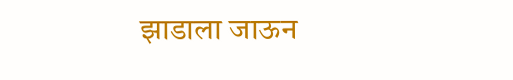झाडाला जाऊन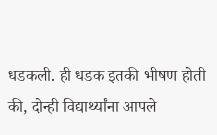धडकली. ही धडक इतकी भीषण होती की, दोन्ही विद्यार्थ्यांना आपले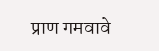प्राण गमवावे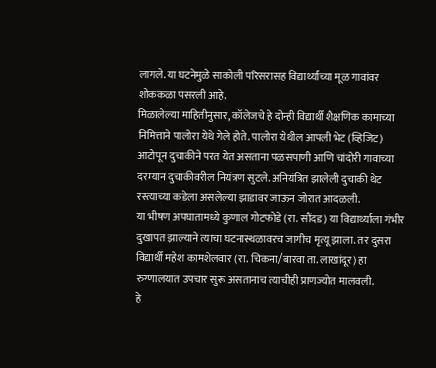लागले. या घटनेमुळे साकोली परिसरासह विद्यार्थ्यांच्या मूळ गावांवर शोककळा पसरली आहे.
मिळालेल्या माहितीनुसार, कॉलेजचे हे दोन्ही विद्यार्थी शैक्षणिक कामाच्या निमित्ताने पालोरा येथे गेले होते. पालोरा येथील आपली भेट (व्हिजिट) आटोपून दुचाकीने परत येत असताना पळसपाणी आणि चांदोरी गावाच्या दरम्यान दुचाकीवरील नियंत्रण सुटले. अनियंत्रित झालेली दुचाकी थेट रस्त्याच्या कडेला असलेल्या झाडावर जाऊन जोरात आदळली.
या भीषण अपघातामध्ये कुणाल गोटफोडे (रा. सौंदड) या विद्यार्थ्याला गंभीर दुखापत झाल्याने त्याचा घटनास्थळावरच जागीच मृत्यू झाला. तर दुसरा विद्यार्थी महेश कामशेलवार (रा. चिकना/बारवा ता. लाखांदूर) हा रुग्णालयात उपचार सुरू असतानाच त्याचीही प्राणज्योत मालवली.
हे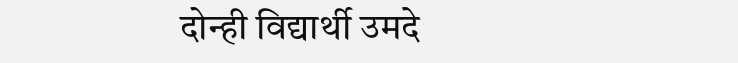दोन्ही विद्यार्थी उमदे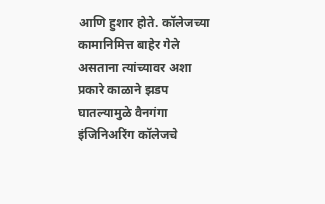आणि हुशार होते. कॉलेजच्या कामानिमित्त बाहेर गेले असताना त्यांच्यावर अशा प्रकारे काळाने झडप घातल्यामुळे वैनगंगा इंजिनिअरिंग कॉलेजचे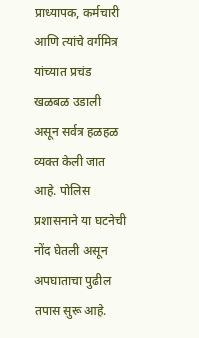प्राध्यापक, कर्मचारी आणि त्यांचे वर्गमित्र यांच्यात प्रचंड खळबळ उडाली असून सर्वत्र हळहळ व्यक्त केली जात आहे. पोलिस प्रशासनाने या घटनेची नोंद घेतली असून अपघाताचा पुढील तपास सुरू आहे.